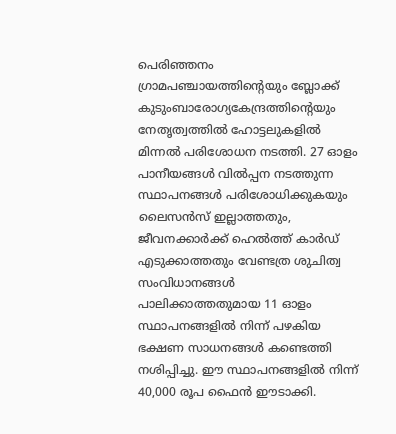പെരിഞ്ഞനം ഗ്രാമപഞ്ചായത്തിന്റെയും ബ്ലോക്ക് കുടുംബാരോഗ്യകേന്ദ്രത്തിന്റെയും നേതൃത്വത്തിൽ ഹോട്ടലുകളിൽ മിന്നൽ പരിശോധന നടത്തി. 27 ഓളം പാനീയങ്ങൾ വിൽപ്പന നടത്തുന്ന സ്ഥാപനങ്ങൾ പരിശോധിക്കുകയും ലൈസൻസ് ഇല്ലാത്തതും, ജീവനക്കാർക്ക് ഹെൽത്ത് കാർഡ് എടുക്കാത്തതും വേണ്ടത്ര ശുചിത്വ സംവിധാനങ്ങൾ പാലിക്കാത്തതുമായ 11 ഓളം സ്ഥാപനങ്ങളിൽ നിന്ന് പഴകിയ ഭക്ഷണ സാധനങ്ങൾ കണ്ടെത്തി നശിപ്പിച്ചു. ഈ സ്ഥാപനങ്ങളിൽ നിന്ന് 40,000 രൂപ ഫൈൻ ഈടാക്കി.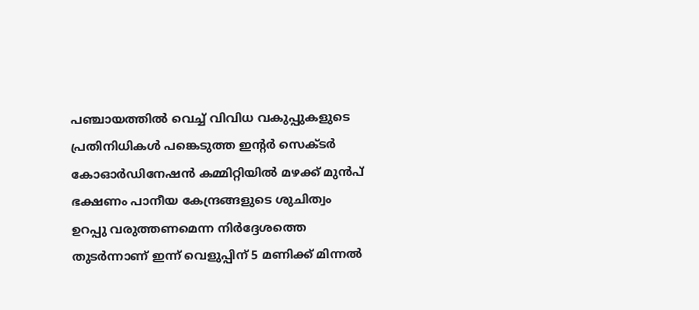പഞ്ചായത്തിൽ വെച്ച് വിവിധ വകുപ്പുകളുടെ പ്രതിനിധികൾ പങ്കെടുത്ത ഇന്റർ സെക്ടർ കോഓർഡിനേഷൻ കമ്മിറ്റിയിൽ മഴക്ക് മുൻപ് ഭക്ഷണം പാനീയ കേന്ദ്രങ്ങളുടെ ശുചിത്വം ഉറപ്പു വരുത്തണമെന്ന നിർദ്ദേശത്തെ തുടർന്നാണ് ഇന്ന് വെളുപ്പിന് 5 മണിക്ക് മിന്നൽ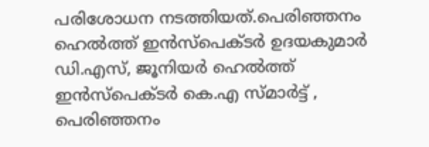പരിശോധന നടത്തിയത്.പെരിഞ്ഞനം ഹെൽത്ത് ഇൻസ്പെക്ടർ ഉദയകുമാർ ഡി.എസ്, ജൂനിയർ ഹെൽത്ത് ഇൻസ്പെക്ടർ കെ.എ സ്മാർട്ട് , പെരിഞ്ഞനം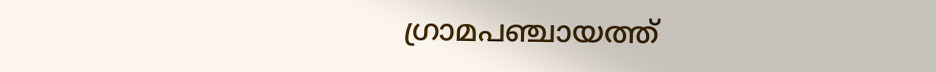ഗ്രാമപഞ്ചായത്ത്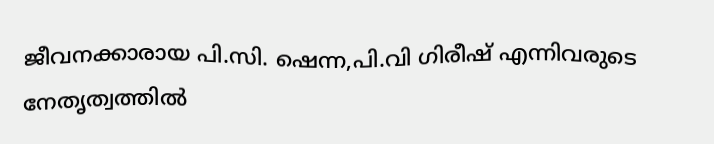ജീവനക്കാരായ പി.സി. ഷെന്ന,പി.വി ഗിരീഷ് എന്നിവരുടെ നേതൃത്വത്തിൽ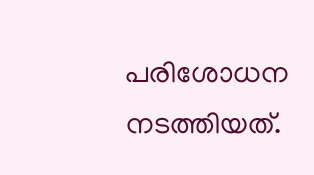പരിശോധന നടത്തിയത്.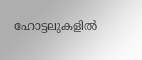ഹോട്ടലുകളിൽ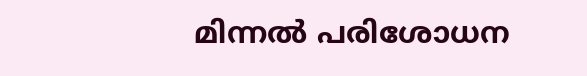മിന്നൽ പരിശോധന